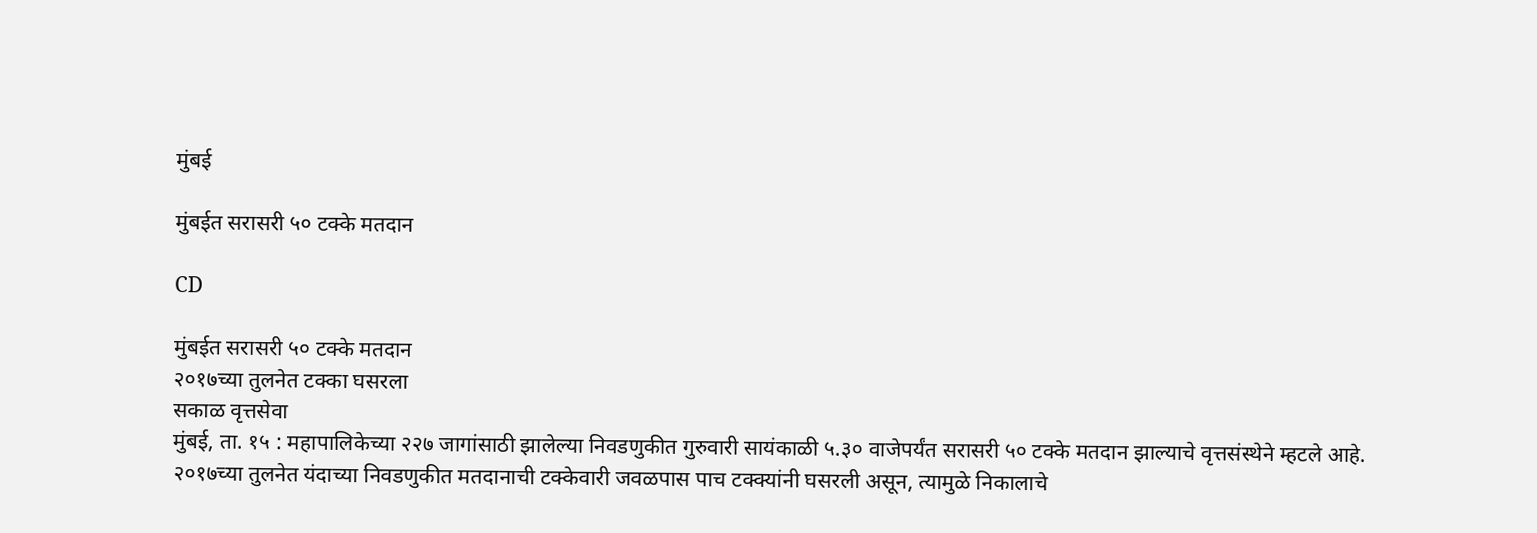मुंबई

मुंबईत सरासरी ५० टक्के मतदान

CD

मुंबईत सरासरी ५० टक्के मतदान
२०१७च्या तुलनेत टक्का घसरला
सकाळ वृत्तसेवा
मुंबई, ता. १५ : महापालिकेच्या २२७ जागांसाठी झालेल्या निवडणुकीत गुरुवारी सायंकाळी ५.३० वाजेपर्यंत सरासरी ५० टक्के मतदान झाल्याचे वृत्तसंस्थेने म्हटले आहे. २०१७च्या तुलनेत यंदाच्या निवडणुकीत मतदानाची टक्केवारी जवळपास पाच टक्क्यांनी घसरली असून, त्यामुळे निकालाचे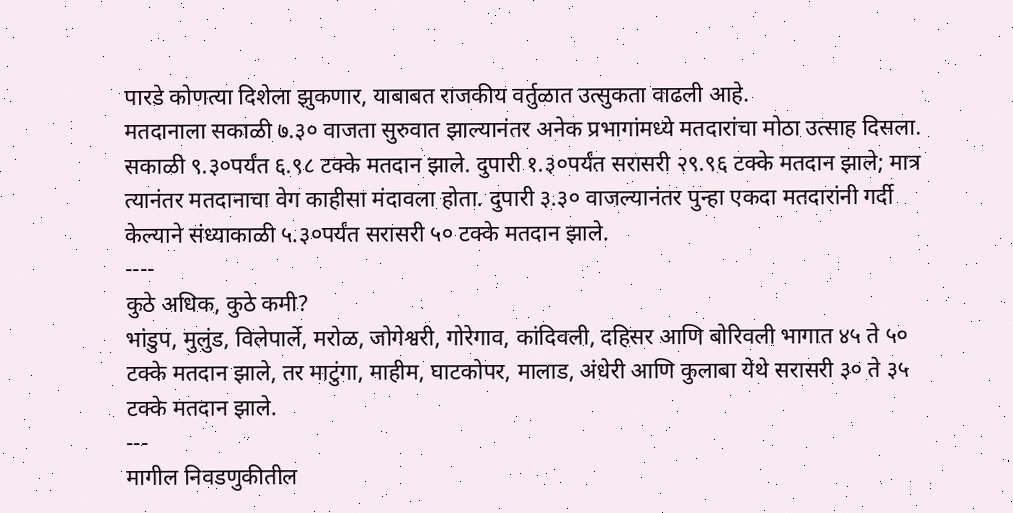पारडे कोणत्या दिशेला झुकणार, याबाबत राजकीय वर्तुळात उत्सुकता वाढली आहे.
मतदानाला सकाळी ७.३० वाजता सुरुवात झाल्यानंतर अनेक प्रभागांमध्ये मतदारांचा मोठा उत्साह दिसला. सकाळी ९.३०पर्यंत ६.९८ टक्के मतदान झाले. दुपारी १.३०पर्यंत सरासरी २९.९६ टक्के मतदान झाले; मात्र त्यानंतर मतदानाचा वेग काहीसा मंदावला होता. दुपारी ३.३० वाजल्यानंतर पुन्हा एकदा मतदारांनी गर्दी केल्याने संध्याकाळी ५.३०पर्यंत सरासरी ५० टक्के मतदान झाले.
----
कुठे अधिक, कुठे कमी?
भांडुप, मुलुंड, विलेपार्ले, मरोळ, जोगेश्वरी, गोरेगाव, कांदिवली, दहिसर आणि बोरिवली भागात ४५ ते ५० टक्के मतदान झाले, तर माटुंगा, माहीम, घाटकोपर, मालाड, अंधेरी आणि कुलाबा येथे सरासरी ३० ते ३५ टक्के मतदान झाले.
---
मागील निवडणुकीतील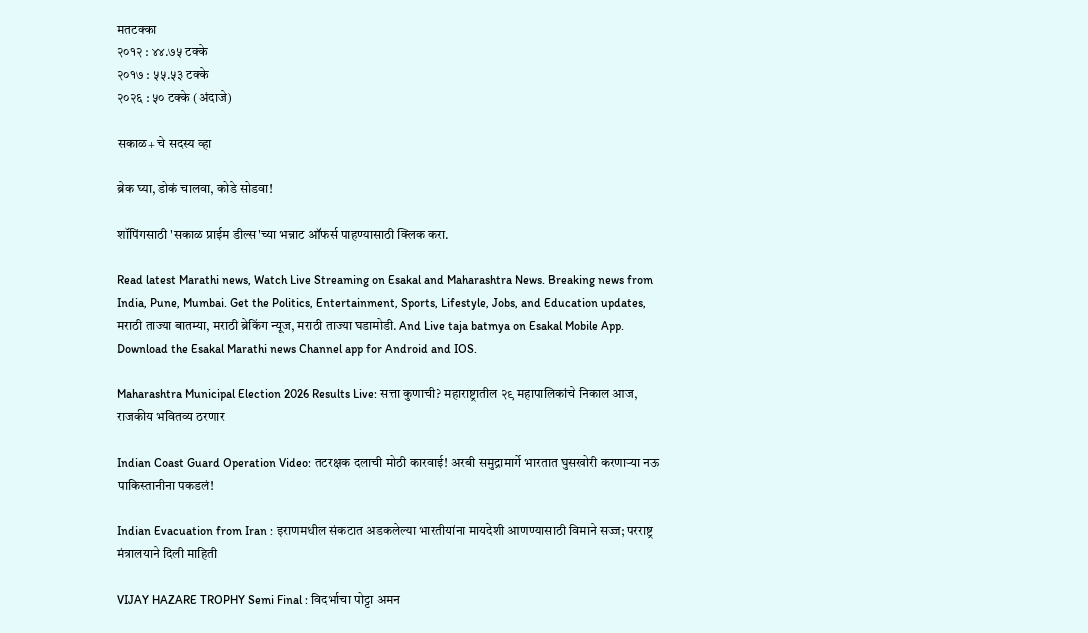मतटक्का
२०१२ : ४४.७५ टक्के
२०१७ : ५५.५३ टक्के
२०२६ : ५० टक्के (अंदाजे)

सकाळ+ चे सदस्य व्हा

ब्रेक घ्या, डोकं चालवा, कोडे सोडवा!

शॉपिंगसाठी 'सकाळ प्राईम डील्स'च्या भन्नाट ऑफर्स पाहण्यासाठी क्लिक करा.

Read latest Marathi news, Watch Live Streaming on Esakal and Maharashtra News. Breaking news from India, Pune, Mumbai. Get the Politics, Entertainment, Sports, Lifestyle, Jobs, and Education updates, मराठी ताज्या बातम्या, मराठी ब्रेकिंग न्यूज, मराठी ताज्या घडामोडी. And Live taja batmya on Esakal Mobile App. Download the Esakal Marathi news Channel app for Android and IOS.

Maharashtra Municipal Election 2026 Results Live: सत्ता कुणाची? महाराष्ट्रातील २९ महापालिकांचे निकाल आज, राजकीय भवितव्य ठरणार

Indian Coast Guard Operation Video: तटरक्षक दलाची मोठी कारवाई! अरबी समुद्रामार्गे भारतात घुसखोरी करणाऱ्या नऊ पाकिस्तानीना पकडलं!

Indian Evacuation from Iran : इराणमधील संकटात अडकलेल्या भारतीयांना मायदेशी आणण्यासाठी विमाने सज्ज; परराष्ट्र मंत्रालयाने दिली माहिती

VIJAY HAZARE TROPHY Semi Final : विदर्भाचा पोट्टा अमन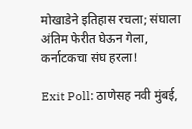मोखाडेने इतिहास रचला; संघाला अंतिम फेरीत घेऊन गेला, कर्नाटकचा संघ हरला!

Exit Poll: ठाणेसह नवी मुंबई,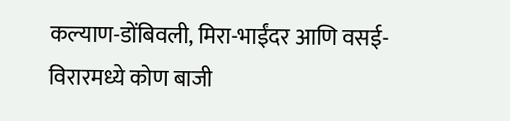कल्याण-डोंबिवली, मिरा-भाईंदर आणि वसई-विरारमध्ये कोण बाजी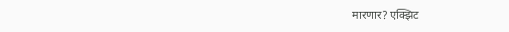मारणार? एक्झिट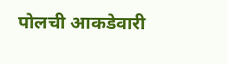पोलची आकडेवारी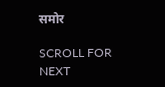समोर

SCROLL FOR NEXT